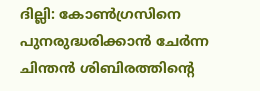ദില്ലി: കോൺഗ്രസിനെ പുനരുദ്ധരിക്കാൻ ചേർന്ന ചിന്തൻ ശിബിരത്തിന്റെ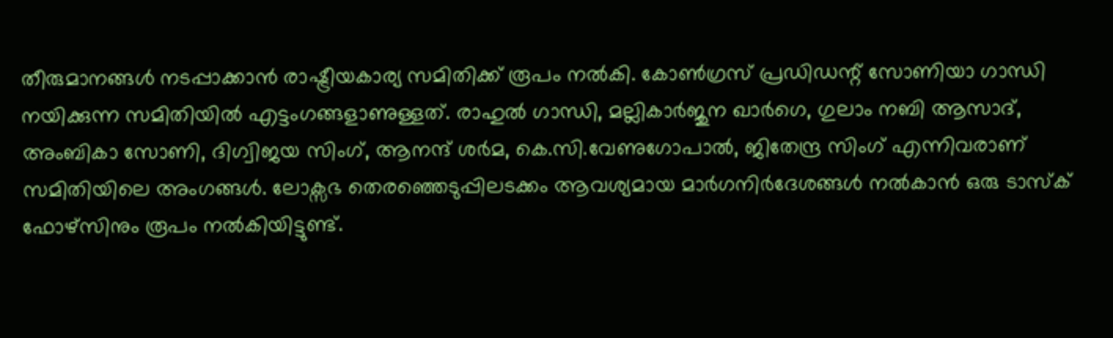തീരുമാനങ്ങൾ നടപ്പാക്കാൻ രാഷ്ട്രീയകാര്യ സമിതിക്ക് രൂപം നൽകി. കോൺഗ്രസ് പ്രഡിഡന്റ് സോണിയാ ഗാന്ധി നയിക്കുന്ന സമിതിയിൽ എട്ടംഗങ്ങളാണുള്ളത്. രാഹുൽ ഗാന്ധി, മല്ലികാർജുന ഖാർഗെ, ഗുലാം നബി ആസാദ്, അംബികാ സോണി, ദിഗ്വിജയ സിംഗ്, ആനന്ദ് ശർമ, കെ.സി.വേണുഗോപാൽ, ജിതേന്ദ്ര സിംഗ് എന്നിവരാണ് സമിതിയിലെ അംഗങ്ങൾ. ലോക്സഭ തെരഞ്ഞെടുപ്പിലടക്കം ആവശ്യമായ മാർഗനിർദേശങ്ങൾ നൽകാൻ ഒരു ടാസ്ക് ഫോഴ്സിനും രൂപം നൽകിയിട്ടുണ്ട്.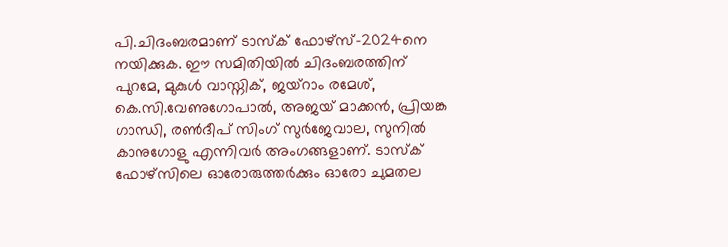പി.ചിദംബരമാണ് ടാസ്ക് ഫോഴ്സ്-2024നെ നയിക്കുക. ഈ സമിതിയിൽ ചിദംബരത്തിന് പുറമേ, മുകുൾ വാസ്നിക്, ജയ്റാം രമേശ്, കെ.സി.വേണുഗോപാൽ, അജയ് മാക്കൻ, പ്രിയങ്ക ഗാന്ധി, രൺദീപ് സിംഗ് സുർജേവാല, സുനിൽ കാനുഗോളു എന്നിവർ അംഗങ്ങളാണ്. ടാസ്ക് ഫോഴ്സിലെ ഓരോരുത്തർക്കും ഓരോ ചുമതല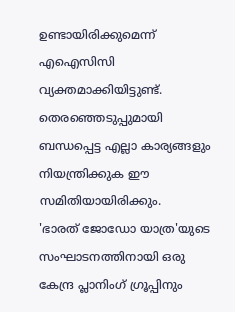ഉണ്ടായിരിക്കുമെന്ന് എഐസിസി വ്യക്തമാക്കിയിട്ടുണ്ട്. തെരഞ്ഞെടുപ്പുമായി ബന്ധപ്പെട്ട എല്ലാ കാര്യങ്ങളും നിയന്ത്രിക്കുക ഈ സമിതിയായിരിക്കും.
'ഭാരത് ജോഡോ യാത്ര'യുടെ സംഘാടനത്തിനായി ഒരു കേന്ദ്ര പ്ലാനിംഗ് ഗ്രൂപ്പിനും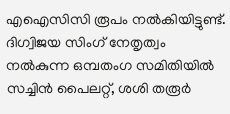എഐസിസി രൂപം നൽകിയിട്ടുണ്ട്. ദിഗ്വിജയ സിംഗ് നേതൃത്വം നൽകുന്ന ഒമ്പതംഗ സമിതിയിൽ സച്ചിൻ പൈലറ്റ്, ശശി തരൂർ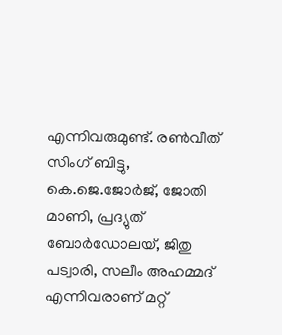എന്നിവരുമുണ്ട്. രൺവീത് സിംഗ് ബിട്ടു, കെ.ജെ.ജോർജ്, ജോതി മാണി, പ്രദ്യുത് ബോർഡോലയ്, ജിതു പട്വാരി, സലീം അഹമ്മദ് എന്നിവരാണ് മറ്റ്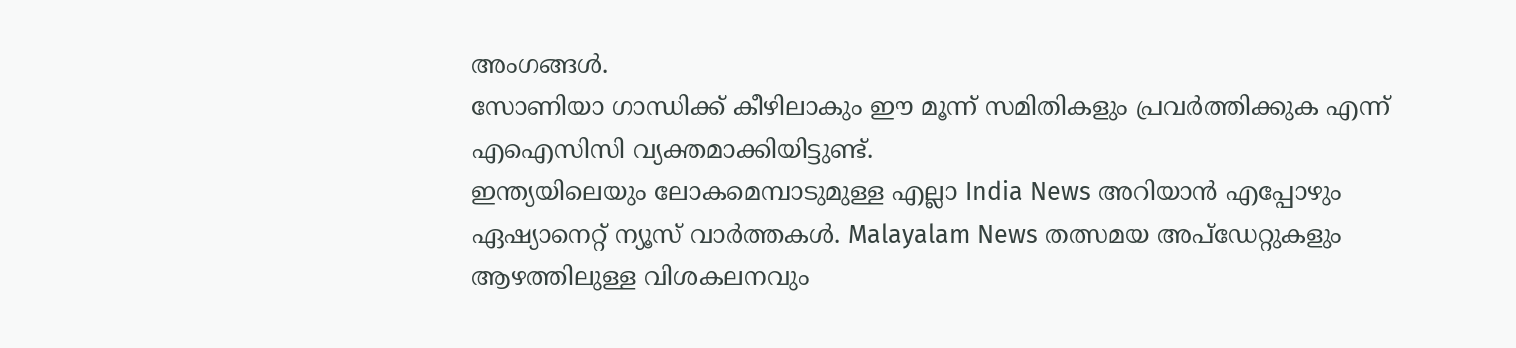അംഗങ്ങൾ.
സോണിയാ ഗാന്ധിക്ക് കീഴിലാകും ഈ മൂന്ന് സമിതികളും പ്രവർത്തിക്കുക എന്ന് എഐസിസി വ്യക്തമാക്കിയിട്ടുണ്ട്.
ഇന്ത്യയിലെയും ലോകമെമ്പാടുമുള്ള എല്ലാ India News അറിയാൻ എപ്പോഴും ഏഷ്യാനെറ്റ് ന്യൂസ് വാർത്തകൾ. Malayalam News തത്സമയ അപ്ഡേറ്റുകളും ആഴത്തിലുള്ള വിശകലനവും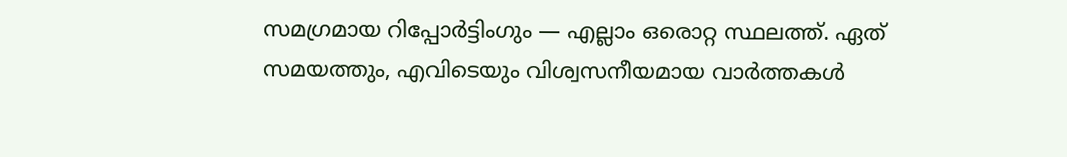സമഗ്രമായ റിപ്പോർട്ടിംഗും — എല്ലാം ഒരൊറ്റ സ്ഥലത്ത്. ഏത് സമയത്തും, എവിടെയും വിശ്വസനീയമായ വാർത്തകൾ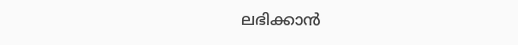ലഭിക്കാൻ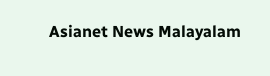Asianet News Malayalam